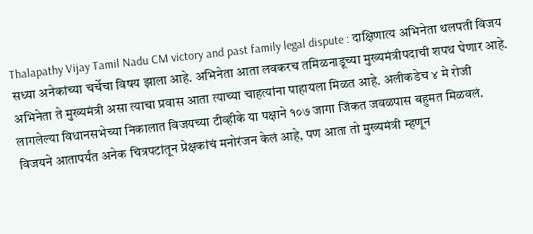Thalapathy Vijay Tamil Nadu CM victory and past family legal dispute : दाक्षिणात्य अभिनेता थलपती विजय सध्या अनेकांच्या चर्चेचा विषय झाला आहे. अभिनेता आता लवकरच तमिळनाडूच्या मुख्यमंत्रीपदाची शपथ घेणार आहे. अभिनेता ते मुख्यमंत्री असा त्याचा प्रवास आता त्याच्या चाहत्यांना पाहायला मिळत आहे. अलीकडेच ४ मे रोजी लागलेल्या विधानसभेच्या निकालात विजयच्या टीव्हीके या पक्षाने १०७ जागा जिंकत जवळपास बहुमत मिळवलं.
विजयने आतापर्यंत अनेक चित्रपटांतून प्रेक्षकांचं मनोरंजन केलं आहे, पण आता तो मुख्यमंत्री म्हणून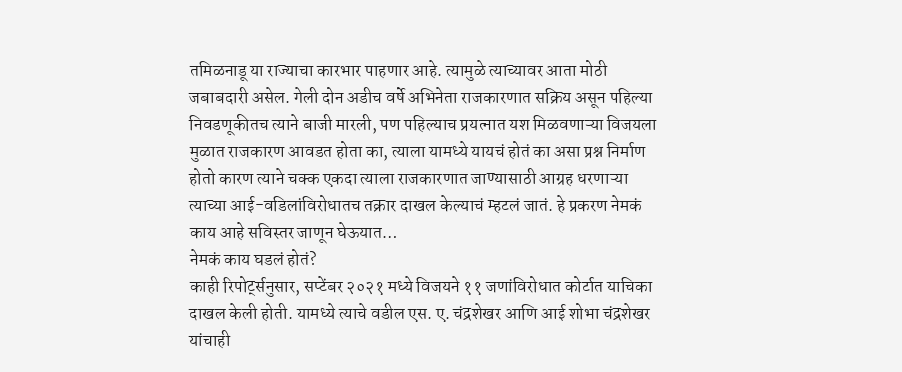तमिळनाडू या राज्याचा कारभार पाहणार आहे. त्यामुळे त्याच्यावर आता मोठी जबाबदारी असेल. गेली दोन अडीच वर्षे अभिनेता राजकारणात सक्रिय असून पहिल्या निवडणूकीतच त्याने बाजी मारली, पण पहिल्याच प्रयत्नात यश मिळवणाऱ्या विजयला मुळात राजकारण आवडत होता का, त्याला यामध्ये यायचं होतं का असा प्रश्न निर्माण होतो कारण त्याने चक्क एकदा त्याला राजकारणात जाण्यासाठी आग्रह धरणाऱ्या त्याच्या आई-वडिलांविरोधातच तक्रार दाखल केल्याचं म्हटलं जातं. हे प्रकरण नेमकं काय आहे सविस्तर जाणून घेऊयात…
नेमकं काय घडलं होतं?
काही रिपोर्ट्सनुसार, सप्टेंबर २०२१ मध्ये विजयने ११ जणांविरोधात कोर्टात याचिका दाखल केली होती. यामध्ये त्याचे वडील एस. ए. चंद्रशेखर आणि आई शोभा चंद्रशेखर यांचाही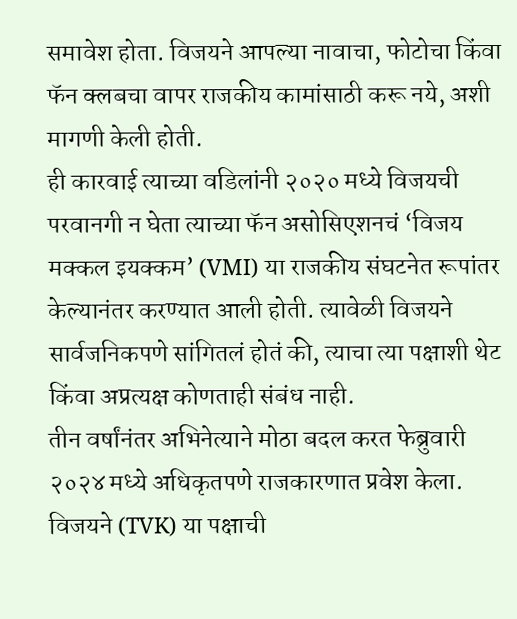समावेश होता. विजयने आपल्या नावाचा, फोटोचा किंवा फॅन क्लबचा वापर राजकीय कामांसाठी करू नये, अशी मागणी केली होती.
ही कारवाई त्याच्या वडिलांनी २०२० मध्ये विजयची परवानगी न घेता त्याच्या फॅन असोसिएशनचं ‘विजय मक्कल इयक्कम’ (VMI) या राजकीय संघटनेत रूपांतर केल्यानंतर करण्यात आली होती. त्यावेळी विजयने सार्वजनिकपणे सांगितलं होतं की, त्याचा त्या पक्षाशी थेट किंवा अप्रत्यक्ष कोणताही संबंध नाही.
तीन वर्षांनंतर अभिनेत्याने मोठा बदल करत फेब्रुवारी २०२४ मध्ये अधिकृतपणे राजकारणात प्रवेश केला. विजयने (TVK) या पक्षाची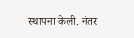स्थापना केली. नंतर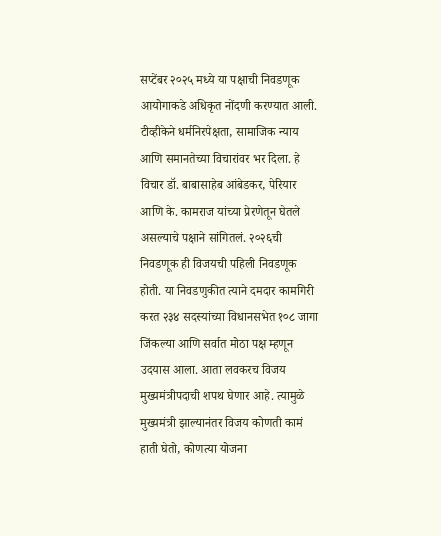सप्टेंबर २०२५ मध्ये या पक्षाची निवडणूक आयोगाकडे अधिकृत नोंदणी करण्यात आली.
टीव्हीकेने धर्मनिरपेक्षता, सामाजिक न्याय आणि समानतेच्या विचारांवर भर दिला. हे विचार डॉ. बाबासाहेब आंबेडकर, पेरियार आणि के. कामराज यांच्या प्रेरणेतून घेतले असल्याचे पक्षाने सांगितलं. २०२६ची निवडणूक ही विजयची पहिली निवडणूक होती. या निवडणुकीत त्याने दमदार कामगिरी करत २३४ सदस्यांच्या विधानसभेत १०८ जागा जिंकल्या आणि सर्वात मोठा पक्ष म्हणून उदयास आला. आता लवकरच विजय मुख्यमंत्रीपदाची शपथ घेणार आहे. त्यामुळे मुख्यमंत्री झाल्यानंतर विजय कोणती कामं हाती घेतो, कोणत्या योजना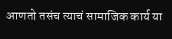आणतो तसंच त्याचं सामाजिक कार्य या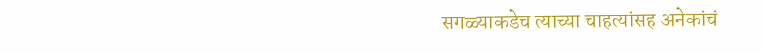सगळ्याकडेच त्याच्या चाहत्यांसह अनेकांचं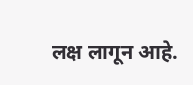लक्ष लागून आहे.